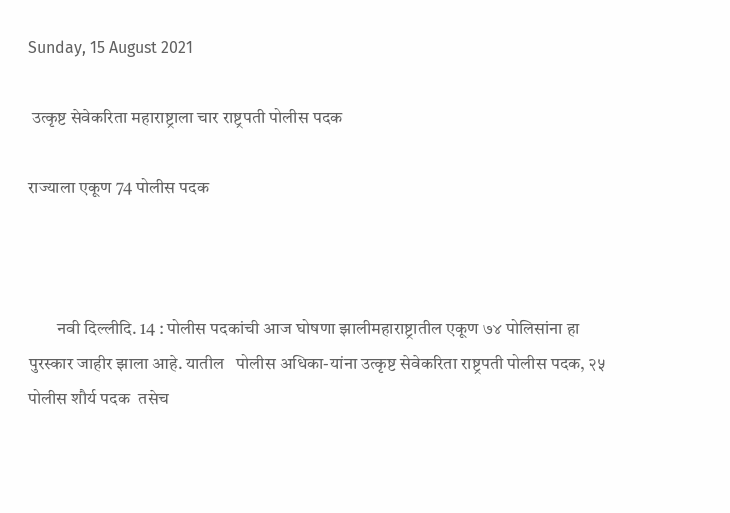Sunday, 15 August 2021

 उत्कृष्ट सेवेकरिता महाराष्ट्राला चार राष्ट्रपती पोलीस पदक

राज्याला एकूण 74 पोलीस पदक



        नवी दिल्लीदि. 14 : पोलीस पदकांची आज घोषणा झालीमहाराष्ट्रातील एकूण ७४ पोलिसांना हा पुरस्कार जाहीर झाला आहे. यातील   पोलीस अधिका-यांना उत्कृष्ट सेवेकरिता राष्ट्रपती पोलीस पदक, २५ पोलीस शौर्य पदक  तसेच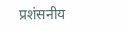प्रशंसनीय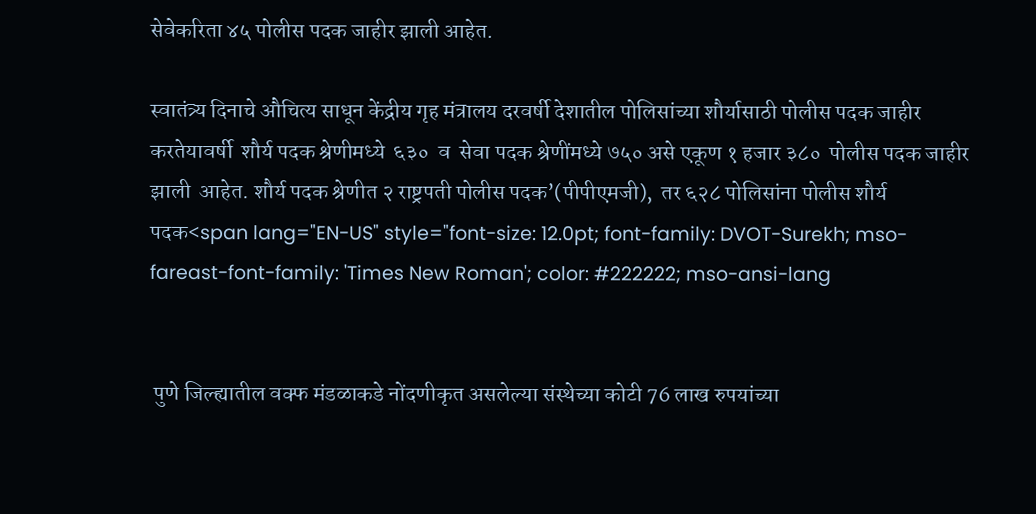सेवेकरिता ४५ पोलीस पदक जाहीर झाली आहेत.

स्वातंत्र्य दिनाचे औचित्य साधून केंद्रीय गृह मंत्रालय दरवर्षी देशातील पोलिसांच्या शौर्यासाठी पोलीस पदक जाहीर करतेयावर्षी  शौर्य पदक श्रेणीमध्ये  ६३०  व  सेवा पदक श्रेणींमध्ये ७५० असे एकूण १ हजार ३८०  पोलीस पदक जाहीर झाली  आहेत. शौर्य पदक श्रेणीत २ राष्ट्रपती पोलीस पदक’(पीपीएमजी),  तर ६२८ पोलिसांना पोलीस शौर्य पदक<span lang="EN-US" style="font-size: 12.0pt; font-family: DVOT-Surekh; mso-fareast-font-family: 'Times New Roman'; color: #222222; mso-ansi-lang


 पुणे जिल्ह्यातील वक्फ मंडळाकडे नोंदणीकृत असलेल्या संस्थेच्या कोटी 76 लाख रुपयांच्या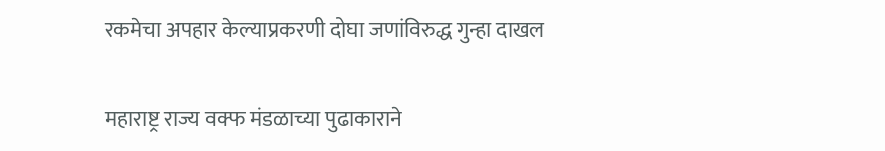रकमेचा अपहार केल्याप्रकरणी दोघा जणांविरुद्ध गुन्हा दाखल

महाराष्ट्र राज्य वक्फ मंडळाच्या पुढाकाराने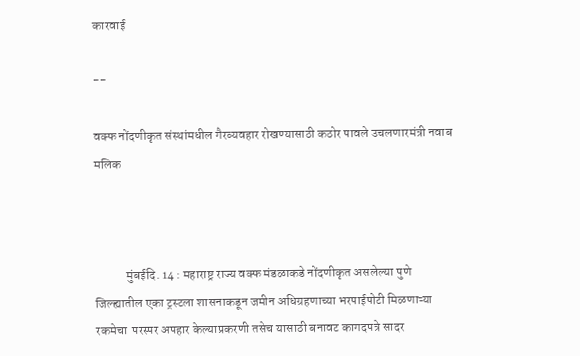कारवाई

--

वक्फ नोंदणीकृत संस्थांमधील गैरव्यवहार रोखण्यासाठी कठोर पावले उचलणारमंत्री नवाब मलिक



            मुंबईदि. 14 : महाराष्ट्र राज्य वक्फ मंडळाकडे नोंदणीकृत असलेल्या पुणे जिल्ह्यातील एका ट्रस्टला शासनाकडून जमीन अधिग्रहणाच्या भरपाईपोटी मिळणाऱ्या रकमेचा  परस्पर अपहार केल्याप्रकरणी तसेच यासाठी बनावट कागदपत्रे सादर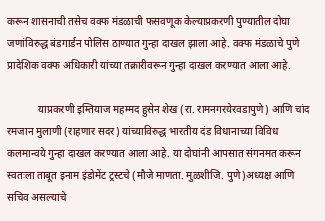करून शासनाची तसेच वक्फ मंडळाची फसवणूक केल्याप्रकरणी पुण्यातील दोघा जणांविरुद्ध बंडगार्डन पोलिस ठाण्यात गुन्हा दाखल झाला आहे. वक्फ मंडळाचे पुणे प्रादेशिक वक्फ अधिकारी यांच्या तक्रारीवरून गुन्हा दाखल करण्यात आला आहे.

            याप्रकरणी इम्तियाज महम्मद हुसेन शेख (रा. रामनगरयेरवडापुणे) आणि चांद रमजान मुलाणी (राहणार सदर) यांच्याविरुद्ध भारतीय दंड विधानाच्या विविध कलमान्वये गुन्हा दाखल करण्यात आला आहे. या दोघांनी आपसात संगनमत करून स्वतःला ताबूत इनाम इंडोमेंट ट्रस्टचे (मौजे माणता. मुळशीजि. पुणे)अध्यक्ष आणि सचिव असल्याचे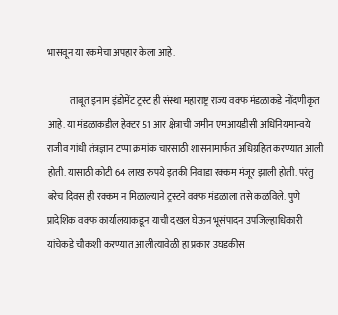भासवून या रकमेचा अपहार केला आहे.

            ताबूत इनाम इंडोमेंट ट्रस्ट ही संस्था महाराष्ट्र राज्य वक्फ मंडळाकडे नोंदणीकृत आहे. या मंडळाकडील हेक्टर 51 आर क्षेत्राची जमीन एमआयडीसी अधिनियमान्वये राजीव गांधी तंत्रज्ञान टप्पा क्रमांक चारसाठी शासनामार्फत अधिग्रहित करण्यात आली होती. यासाठी कोटी 64 लाख रुपये इतकी निवाडा रक्कम मंजूर झाली होती. परंतु बरेच दिवस ही रक्कम न मिळाल्याने ट्रस्टने वक्फ मंडळाला तसे कळविले. पुणे प्रादेशिक वक्फ कार्यालयाकडून याची दखल घेऊन भूसंपादन उपजिल्हाधिकारी यांचेकडे चौकशी करण्यात आलीत्यावेळी हा प्रकार उघडकीस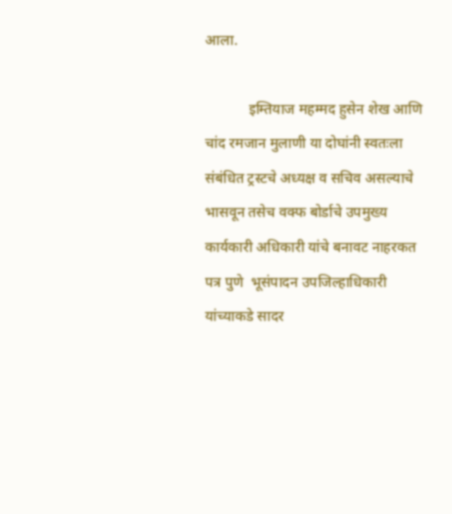आला.

            इम्तियाज महम्मद हुसेन शेख आणि चांद रमजान मुलाणी या दोघांनी स्वतःला संबंधित ट्रस्टचे अध्यक्ष व सचिव असल्याचे भासवून तसेच वक्फ बोर्डाचे उपमुख्य कार्यकारी अधिकारी यांचे बनावट नाहरकत पत्र पुणे  भूसंपादन उपजिल्हाधिकारी यांच्याकडे सादर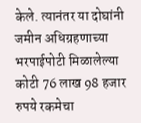केले. त्यानंतर या दोघांनी जमीन अधिग्रहणाच्या भरपाईपोटी मिळालेल्या कोटी 76 लाख 98 हजार रुपये रकमेचा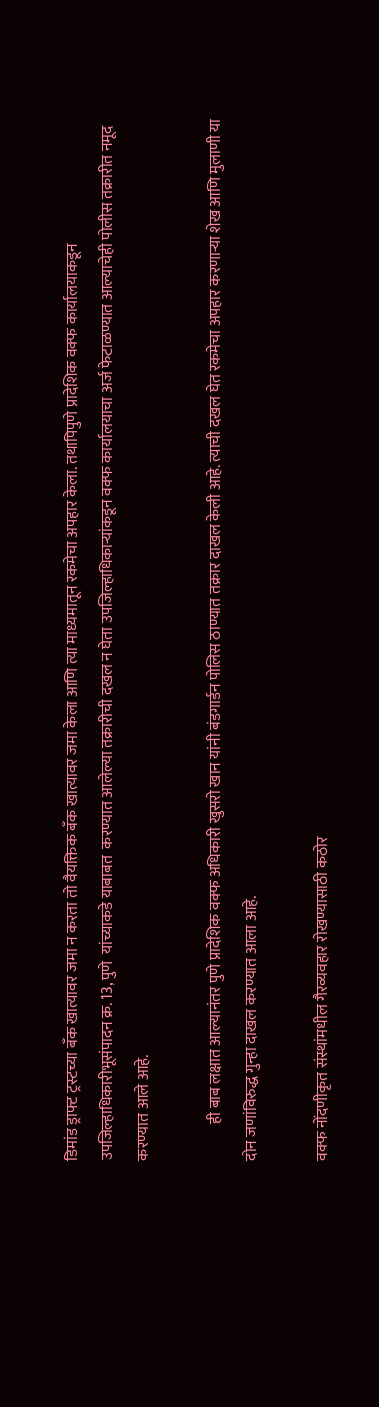डिमांड ड्राफ्ट ट्रस्टच्या बँक खात्यावर जमा न करता तो वैयक्तिक बँक खात्यावर जमा केला आणि त्या माध्यमातून रकमेचा अपहार केला. तथापिपुणे प्रादेशिक वक्फ कार्यालयाकडून उपजिल्हाधिकारीभूसंपादन क्र. 13, पुणे  यांच्याकडे याबाबत  करण्यात आलेल्या तक्रारीची दखल न घेता उपजिल्हाधिकाऱ्यांकडून वक्फ कार्यालयाचा अर्ज फेटाळण्यात आल्याचेही पोलीस तक्रारीत नमूद करण्यात आले आहे.

            ही बाब लक्षात आल्यानंतर पुणे प्रादेशिक वक्फ अधिकारी खुसरो खान यांनी बंडगार्डन पोलिस ठाण्यात तक्रार दाखल केली आहे. त्याची दखल घेत रकमेचा अपहार करणाऱ्या शेख आणि मुलाणी या दोन जणांविरुद्ध गुन्हा दाखल करण्यात आला आहे.

वक्फ नोंदणीकृत संस्थांमधील गैरव्यवहार रोखण्यासाठी कठोर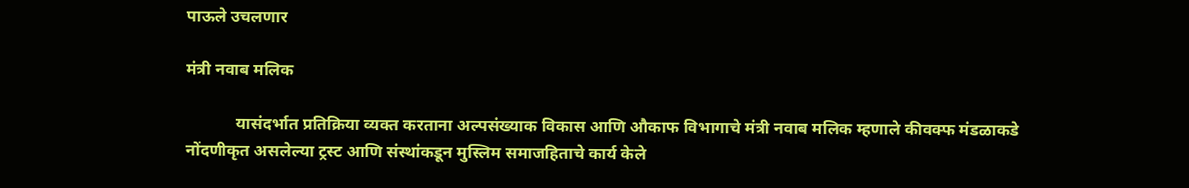पाऊले उचलणार

मंत्री नवाब मलिक

            यासंदर्भात प्रतिक्रिया व्यक्त करताना अल्पसंख्याक विकास आणि औकाफ विभागाचे मंत्री नवाब मलिक म्हणाले कीवक्फ मंडळाकडे नोंदणीकृत असलेल्या ट्रस्ट आणि संस्थांकडून मुस्लिम समाजहिताचे कार्य केले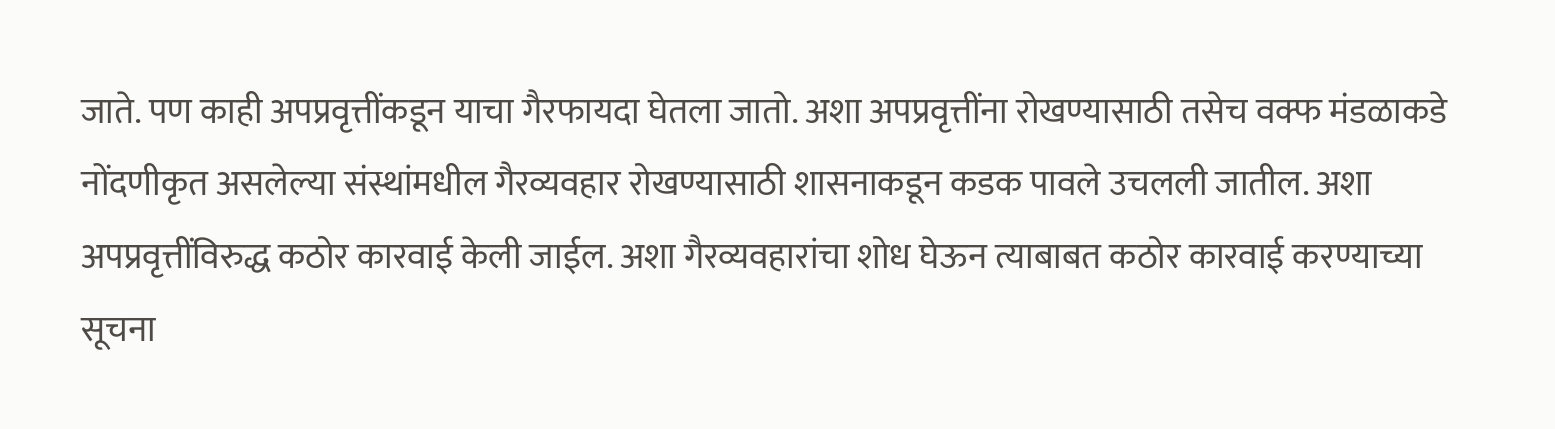जाते. पण काही अपप्रवृत्तींकडून याचा गैरफायदा घेतला जातो. अशा अपप्रवृत्तींना रोखण्यासाठी तसेच वक्फ मंडळाकडे नोंदणीकृत असलेल्या संस्थांमधील गैरव्यवहार रोखण्यासाठी शासनाकडून कडक पावले उचलली जातील. अशा अपप्रवृत्तींविरुद्ध कठोर कारवाई केली जाईल. अशा गैरव्यवहारांचा शोध घेऊन त्याबाबत कठोर कारवाई करण्याच्या सूचना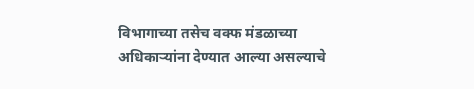विभागाच्या तसेच वक्फ मंडळाच्या अधिकाऱ्यांना देण्यात आल्या असल्याचे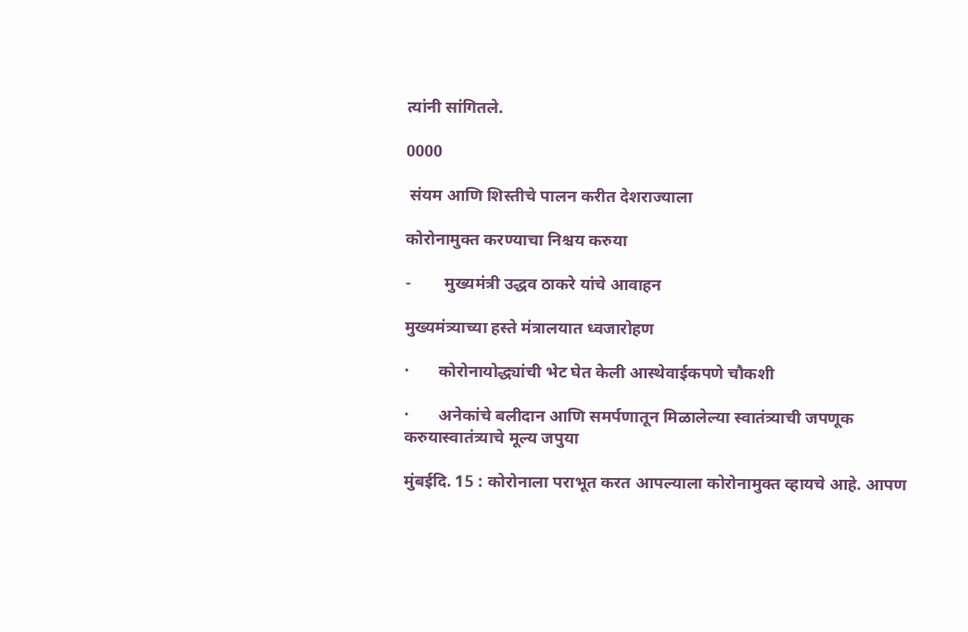त्यांनी सांगितले.

0000

 संयम आणि शिस्तीचे पालन करीत देशराज्याला

कोरोनामुक्त करण्याचा निश्चय करुया

-        मुख्यमंत्री उद्धव ठाकरे यांचे आवाहन

मुख्यमंत्र्याच्या हस्ते मंत्रालयात ध्वजारोहण

·       कोरोनायोद्ध्यांची भेट घेत केली आस्थेवाईकपणे चौकशी

·       अनेकांचे बलीदान आणि समर्पणातून मिळालेल्या स्वातंत्र्याची जपणूक करुयास्वातंत्र्याचे मूल्य जपुया

मुंबईदि. 15 : कोरोनाला पराभूत करत आपल्याला कोरोनामुक्त व्हायचे आहे. आपण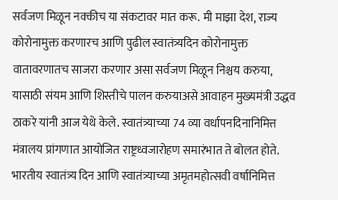सर्वजण मिळून नक्कीच या संकटावर मात करू. मी माझा देश, राज्य कोरोनामुक्त करणारच आणि पुढील स्वातंत्र्यदिन कोरोनामुक्त वातावरणातच साजरा करणार असा सर्वजण मिळून निश्चय करुया, यासाठी संयम आणि शिस्तीचे पालन करुयाअसे आवाहन मुख्यमंत्री उद्धव ठाकरे यांनी आज येथे केले. स्वातंत्र्याच्या 74 व्या वर्धापनदिनानिमित्त मंत्रालय प्रांगणात आयोजित राष्ट्रध्वजारोहण समारंभात ते बोलत होते. भारतीय स्वातंत्र्य दिन आणि स्वातंत्र्याच्या अमृतमहोत्सवी वर्षानिमित्त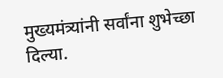मुख्यमंत्र्यांनी सर्वांना शुभेच्छा दिल्या.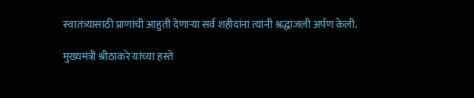स्वातंत्र्यासाठी प्राणांची आहुती देणाऱ्या सर्व शहीदांना त्यांनी श्रद्धांजली अर्पण केली.

मुख्यमंत्री श्रीठाकरे यांच्या हस्ते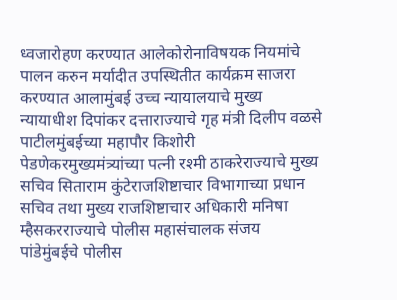ध्वजारोहण करण्यात आलेकोरोनाविषयक नियमांचे पालन करुन मर्यादीत उपस्थितीत कार्यक्रम साजरा करण्यात आलामुंबई उच्च न्यायालयाचे मुख्य न्यायाधीश दिपांकर दत्ताराज्याचे गृह मंत्री दिलीप वळसे पाटीलमुंबईच्या महापौर किशोरी पेडणेकरमुख्यमंत्र्यांच्या पत्नी रश्मी ठाकरेराज्याचे मुख्य सचिव सिताराम कुंटेराजशिष्टाचार विभागाच्या प्रधान सचिव तथा मुख्य राजशिष्टाचार अधिकारी मनिषा म्हैसकरराज्याचे पोलीस महासंचालक संजय पांडेमुंबईचे पोलीस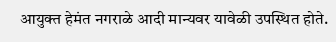आयुक्त हेमंत नगराळे आदी मान्यवर यावेळी उपस्थित होते.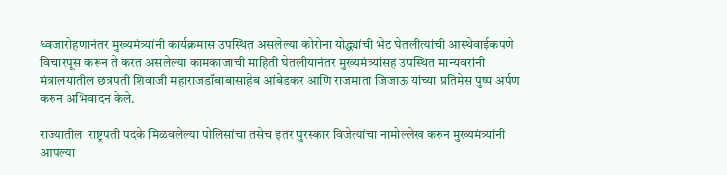ध्वजारोहणानंतर मुख्यमंत्र्यांनी कार्यक्रमास उपस्थित असलेल्या कोरोना योद्ध्यांची भेट घेतलीत्यांची आस्थेवाईकपणे विचारपूस करून ते करत असलेल्या कामकाजाची माहिती घेतलीयानंतर मुख्यमंत्र्यांसह उपस्थित मान्यवरांनी मंत्रालयातील छत्रपती शिवाजी महाराजडॉबाबासाहेब आंबेडकर आणि राजमाता जिजाऊ यांच्या प्रतिमेस पुष्प अर्पण करुन अभिवादन केले.

राज्यातील  राष्ट्रपती पदके मिळवलेल्या पोलिसांचा तसेच इतर पुरस्कार विजेत्यांचा नामोल्लेख करुन मुख्यमंत्र्यांनी आपल्या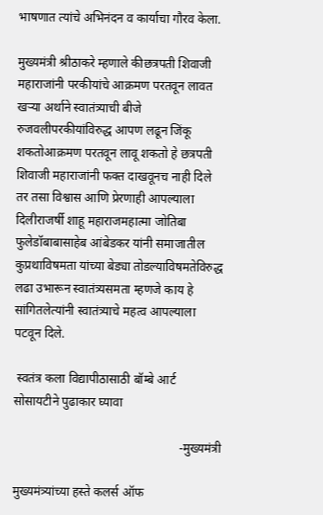भाषणात त्यांचे अभिनंदन व कार्याचा गौरव केला.

मुख्यमंत्री श्रीठाकरे म्हणाले कीछत्रपती ‍शिवाजी महाराजांनी परकीयांचे आक्रमण परतवून लावत खऱ्या अर्थाने स्वातंत्र्याची बीजे रुजवलीपरकीयांविरुद्ध आपण लढून जिंकू शकतोआक्रमण परतवून लावू शकतो हे छत्रपती शिवाजी महाराजांनी फक्त दाखवूनच नाही दिले तर तसा विश्वास आणि प्रेरणाही आपल्याला दिलीराजर्षी शाहू महाराजमहात्मा जोतिबा फुलेडॉबाबासाहेब आंबेडकर यांनी समाजातील कुप्रथाविषमता यांच्या बेड्या तोडल्याविषमतेविरुद्ध लढा उभारून स्वातंत्र्यसमता म्हणजे काय हे सांगितलेत्यांनी स्वातंत्र्याचे महत्व आपल्याला पटवून दिले.

 स्वतंत्र कला विद्यापीठासाठी बॉम्बे आर्ट सोसायटीने पुढाकार घ्यावा

                                                     -मुख्यमंत्री

मुख्यमंत्र्यांच्या हस्ते कलर्स ऑफ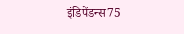इंडिपेंडन्स75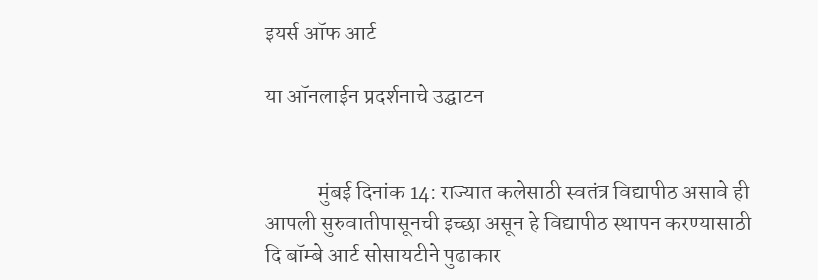इयर्स ऑफ आर्ट

या ऑनलाईन प्रदर्शनाचे उद्घाटन


            मुंबई दिनांक 14: राज्यात कलेसाठी स्वतंत्र विद्यापीठ असावे ही आपली सुरुवातीपासूनची इच्छा असून हे विद्यापीठ स्थापन करण्यासाठी दि बॉम्बे आर्ट सोसायटीने पुढाकार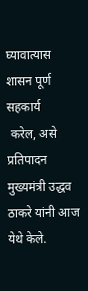घ्यावात्यास शासन पूर्ण सहकार्य
 करेल, असे प्रतिपादन मुख्यमंत्री उद्धव ठाकरे यांनी आज येथे केले.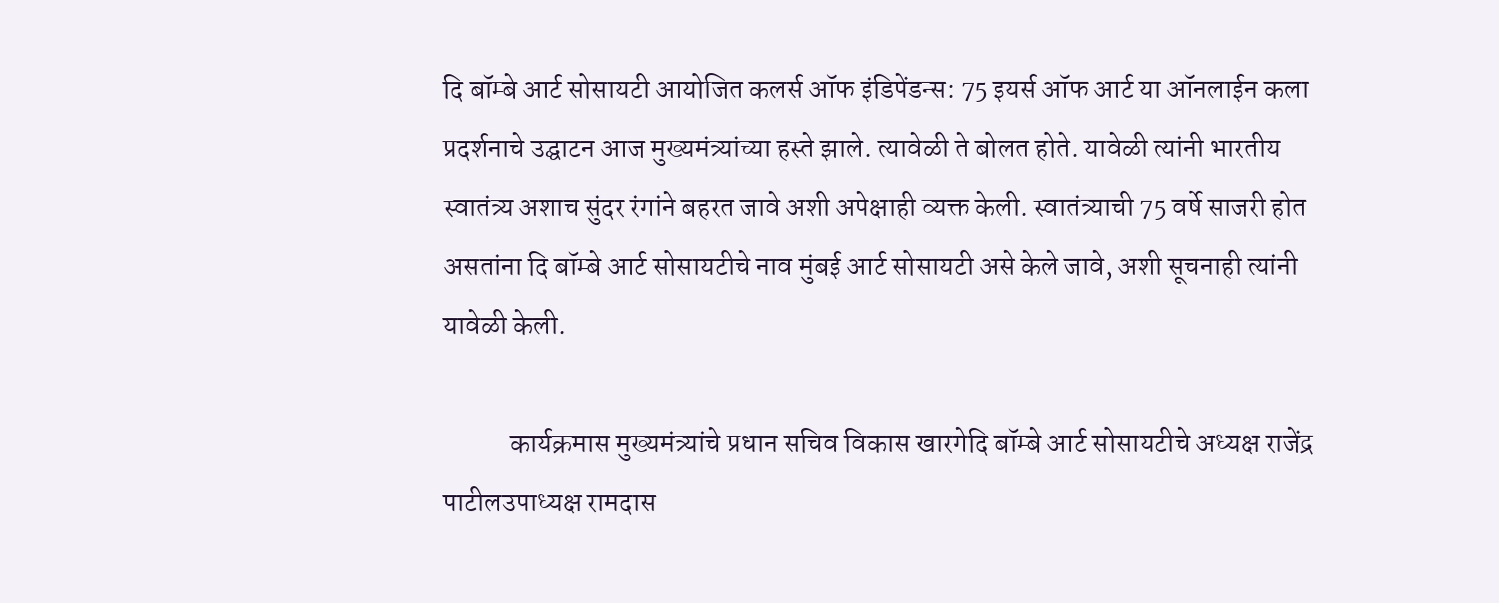दि बॉम्बे आर्ट सोसायटी आयोजित कलर्स ऑफ इंडिपेंडन्स: 75 इयर्स ऑफ आर्ट या ऑनलाईन कला प्रदर्शनाचे उद्घाटन आज मुख्यमंत्र्यांच्या हस्ते झाले. त्यावेळी ते बोलत होते. यावेळी त्यांनी भारतीय स्वातंत्र्य अशाच सुंदर रंगांने बहरत जावे अशी अपेक्षाही व्यक्त केली. स्वातंत्र्याची 75 वर्षे साजरी होत असतांना दि बॉम्बे आर्ट सोसायटीचे नाव मुंबई आर्ट सोसायटी असे केले जावे, अशी सूचनाही त्यांनी यावेळी केली.

            कार्यक्रमास मुख्यमंत्र्यांचे प्रधान सचिव विकास खारगेदि बॉम्बे आर्ट सोसायटीचे अध्यक्ष राजेंद्र पाटीलउपाध्यक्ष रामदास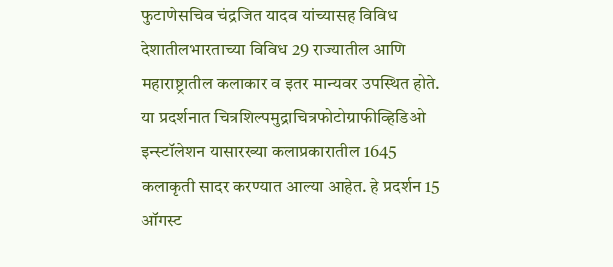फुटाणेसचिव चंद्रजित यादव यांच्यासह विविध देशातीलभारताच्या विविध 29 राज्यातील आणि महाराष्ट्रातील कलाकार व इतर मान्यवर उपस्थित होते. या प्रदर्शनात चित्रशिल्पमुद्राचित्रफोटोग्राफीव्हिडिओ इन्स्टॉलेशन यासारख्या कलाप्रकारातील 1645 कलाकृती सादर करण्यात आल्या आहेत. हे प्रदर्शन 15 ऑगस्ट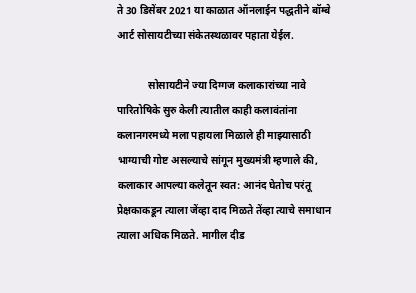ते 30 डिसेंबर 2021 या काळात ऑनलाईन पद्धतीने बॉम्बे आर्ट सोसायटीच्या संकेतस्थळावर पहाता येईल.

            सोसायटीने ज्या दिग्गज कलाकारांच्या नावे पारितोषिके सुरु केली त्यातील काही कलावंतांना कलानगरमध्ये मला पहायला मिळाले ही माझ्यासाठी भाग्याची गोष्ट असल्याचे सांगून मुख्यमंत्री म्हणाले की,  कलाकार आपल्या कलेतून स्वत: आनंद घेतोच परंतू प्रेक्षकाकडून त्याला जेंव्हा दाद मिळते तेंव्हा त्याचे समाधान त्याला अधिक मिळते. मागील दीड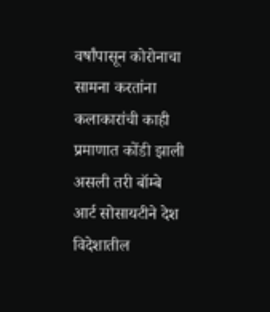वर्षांपासून कोरोनाचा सामना करतांना कलाकारांची काही प्रमाणात कोंडी झाली असली तरी बॉम्बे आर्ट सोसायटीने देश विदेशातील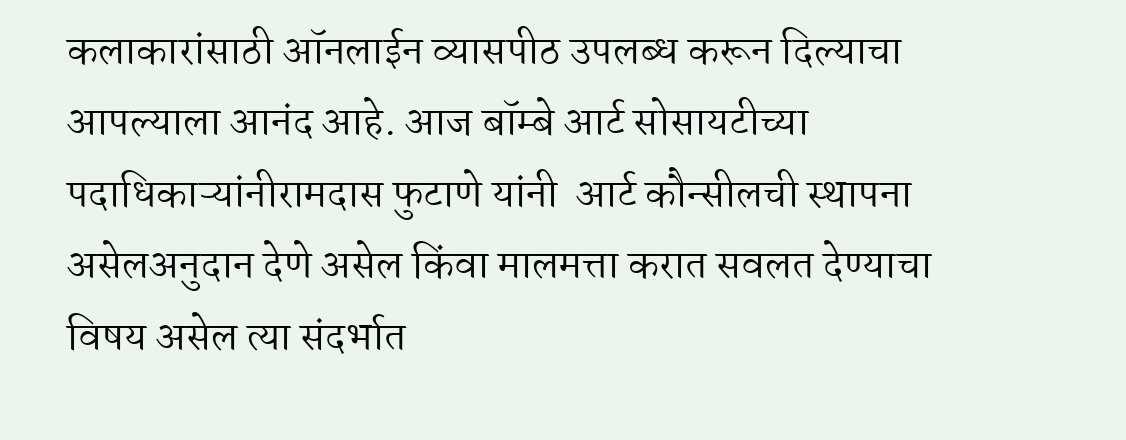कलाकारांसाठी ऑनलाईन व्यासपीठ उपलब्ध करून दिल्याचा आपल्याला आनंद आहे. आज बॉम्बे आर्ट सोसायटीच्या पदाधिकाऱ्यांनीरामदास फुटाणे यांनी  आर्ट कौन्सीलची स्थापना असेलअनुदान देणे असेल किंवा मालमत्ता करात सवलत देण्याचा विषय असेल त्या संदर्भात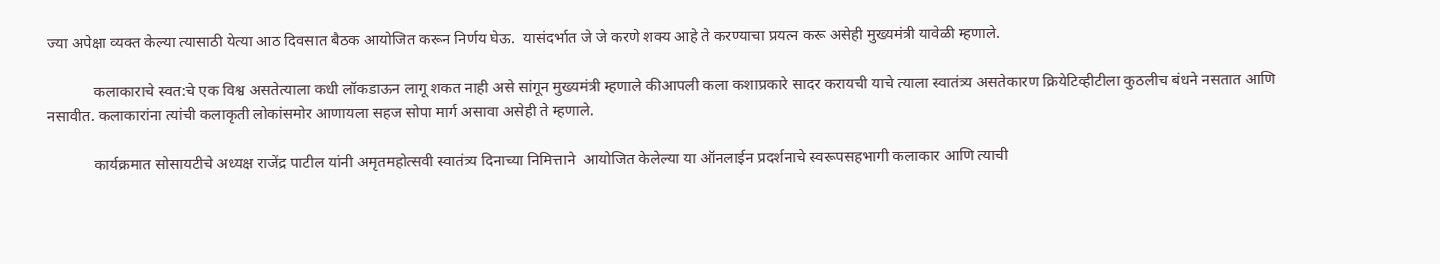ज्या अपेक्षा व्यक्त केल्या त्यासाठी येत्या आठ दिवसात बैठक आयोजित करून निर्णय घेऊ.  यासंदर्भात जे जे करणे शक्य आहे ते करण्याचा प्रयत्न करू असेही मुख्यमंत्री यावेळी म्हणाले.

            कलाकाराचे स्वत:चे एक विश्व असतेत्याला कधी लॉकडाऊन लागू शकत नाही असे सांगून मुख्यमंत्री म्हणाले कीआपली कला कशाप्रकारे सादर करायची याचे त्याला स्वातंत्र्य असतेकारण क्रियेटिव्हीटीला कुठलीच बंधने नसतात आणि नसावीत. कलाकारांना त्यांची कलाकृती लोकांसमोर आणायला सहज सोपा मार्ग असावा असेही ते म्हणाले.

            कार्यक्रमात सोसायटीचे अध्यक्ष राजेंद्र पाटील यांनी अमृतमहोत्सवी स्वातंत्र्य दिनाच्या निमित्ताने  आयोजित केलेल्या या ऑनलाईन प्रदर्शनाचे स्वरूपसहभागी कलाकार आणि त्याची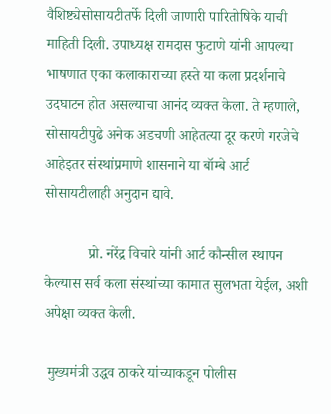वैशिष्ट्येसोसायटीतर्फे दिली जाणारी पारितोषिके याची माहिती दिली. उपाध्यक्ष रामदास फुटाणे यांनी आपल्या भाषणात एका कलाकाराच्या हस्ते या कला प्रदर्शनाचे उदघाटन होत असल्याचा आनंद व्यक्त केला. ते म्हणाले, सोसायटीपुढे अनेक अडचणी आहेतत्या दूर करणे गरजेचे आहेइतर संस्थांप्रमाणे शासनाने या बॉम्बे आर्ट सोसायटीलाही अनुदान द्यावे.

            प्रो. नरेंद्र विचारे यांनी आर्ट कौन्सील स्थापन केल्यास सर्व कला संस्थांच्या कामात सुलभता येईल, अशी अपेक्षा व्यक्त केली.

 मुख्यमंत्री उद्धव ठाकरे यांच्याकडून पोलीस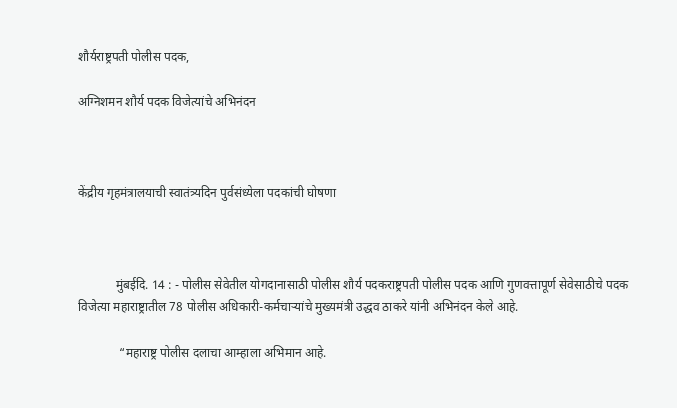शौर्यराष्ट्रपती पोलीस पदक,

अग्निशमन शौर्य पदक विजेत्यांचे अभिनंदन



केंद्रीय गृहमंत्रालयाची स्वातंत्र्यदिन पुर्वसंध्येला पदकांची घोषणा



            मुंबईदि. 14 : - पोलीस सेवेतील योगदानासाठी पोलीस शौर्य पदकराष्ट्रपती पोलीस पदक आणि गुणवत्तापूर्ण सेवेसाठीचे पदक विजेत्या महाराष्ट्रातील 78 पोलीस अधिकारी-कर्मचाऱ्यांचे मुख्यमंत्री उद्धव ठाकरे यांनी अभिनंदन केले आहे.

             “महाराष्ट्र पोलीस दलाचा आम्हाला अभिमान आहे.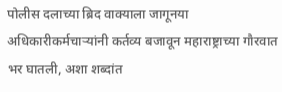पोलीस दलाच्या ब्रिद वाक्याला जागूनया अधिकारीकर्मचाऱ्यांनी कर्तव्य बजावून महाराष्ट्राच्या गौरवात भर घातली, अशा शब्दांत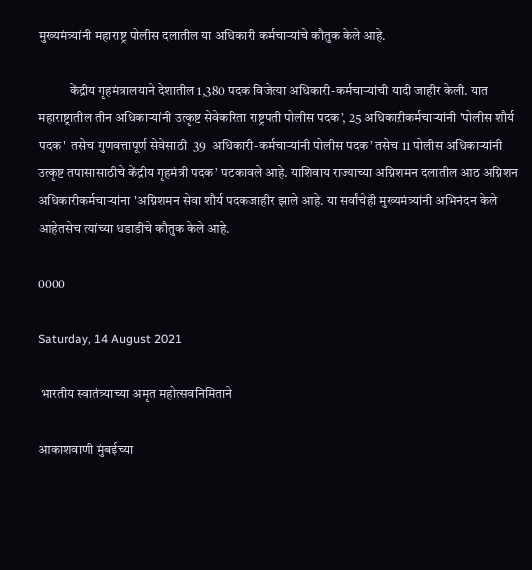मुख्यमंत्र्यांनी महाराष्ट्र पोलीस दलातील या अधिकारी कर्मचाऱ्यांचे कौतुक केले आहे.

            केंद्रीय गृहमंत्रालयाने देशातील 1,380 पदक विजेत्या अधिकारी-कर्मचाऱ्यांची यादी जाहीर केली. यात महाराष्ट्रातील तीन अधिकाऱ्यांनी उत्कृष्ट सेवेकरिता राष्ट्रपती पोलीस पदक’, 25 अधिकाऱीकर्मचाऱ्यांनी 'पोलीस शौर्य पदक'  तसेच गुणवत्तापूर्ण सेवेसाठी  39  अधिकारी-कर्मचाऱ्यांनी पोलीस पदक’ तसेच 11 पोलीस अधिकाऱ्यांनी उत्कृष्ट तपासासाठीचे केंद्रीय गृहमंत्री पदक’ पटकावले आहे. याशिवाय राज्याच्या अग्निशमन दलातील आठ अग्निशन अधिकारीकर्मचाऱ्यांना 'अग्निशमन सेवा शौर्य पदकजाहीर झाले आहे. या सर्वांचेही मुख्यमंत्र्यांनी अभिनंदन केले आहेतसेच त्यांच्या धडाडीचे कौतुक केले आहे.

0000

Saturday, 14 August 2021

 भारतीय स्वातंत्र्याच्या अमृत महोत्सवनिमिताने

आकाशवाणी मुंबईच्या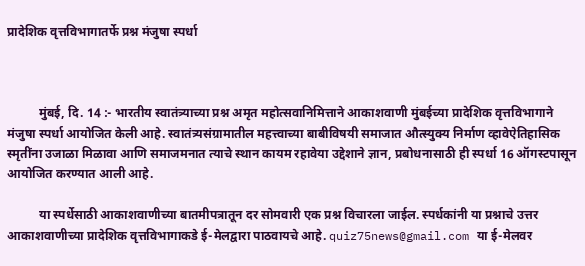प्रादेशिक वृत्तविभागातर्फे प्रश्न मंजुषा स्पर्धा



          मुंबई, दि. 14 :- भारतीय स्वातंत्र्याच्या प्रश्न अमृत महोत्सवानिमित्ताने आकाशवाणी मुंबईच्या प्रादेशिक वृत्तविभागाने मंजुषा स्पर्धा आयोजित केली आहे. स्वातंत्र्यसंग्रामातील महत्त्वाच्या बाबीविषयी समाजात औत्स्युक्य निर्माण व्हावेऐतिहासिक स्मृतींना उजाळा मिळावा आणि समाजमनात त्याचे स्थान कायम रहावेया उद्देशाने ज्ञान, प्रबोधनासाठी ही स्पर्धा 16 ऑगस्टपासून आयोजित करण्यात आली आहे.

          या स्पर्धेसाठी आकाशवाणीच्या बातमीपत्रातून दर सोमवारी एक प्रश्न विचारला जाईल. स्पर्धकांनी या प्रश्नाचे उत्तर आकाशवाणीच्या प्रादेशिक वृत्तविभागाकडे ई-मेलद्वारा पाठवायचे आहे. quiz75news@gmail.com या ई-मेलवर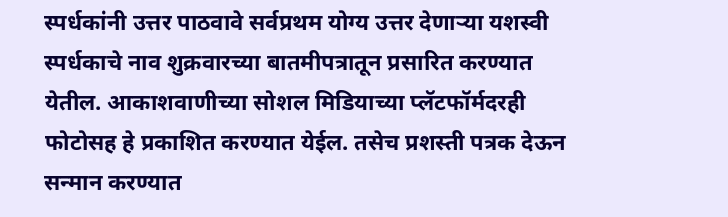स्पर्धकांनी उत्तर पाठवावे सर्वप्रथम योग्य उत्तर देणाऱ्या यशस्वी स्पर्धकाचे नाव शुक्रवारच्या बातमीपत्रातून प्रसारित करण्यात येतील. आकाशवाणीच्या सोशल मिडियाच्या प्लॅटफॉर्मदरही फोटोसह हे प्रकाशित करण्यात येईल. तसेच प्रशस्ती पत्रक देऊन सन्मान करण्यात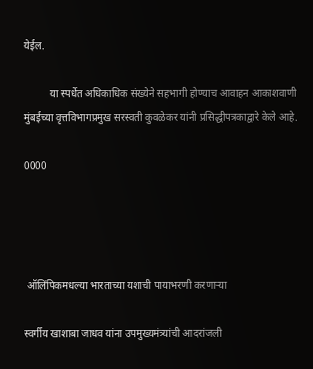येईल.

          या स्पर्धेत अधिकाधिक संख्येने सहभागी होण्याच आवाहन आकाशवाणी मुंबईच्या वृत्तविभागप्रमुख सरस्वती कुवळेकर यांनी प्रसिद्धीपत्रकाद्वारे केले आहे.

0000




 ऑलिंपिकमधल्या भारताच्या यशाची पायाभरणी करणाऱ्या

स्वर्गीय खाशाबा जाधव यांना उपमुख्यमंत्र्यांची आदरांजली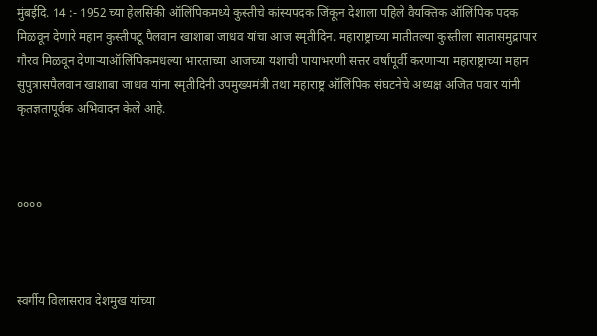मुंबईदि. 14 :- 1952 च्या हेलसिंकी ऑलिंपिकमध्ये कुस्तीचे कांस्यपदक जिंकून देशाला पहिले वैयक्तिक ऑलिंपिक पदक मिळवून देणारे महान कुस्तीपटू पैलवान खाशाबा जाधव यांचा आज स्मृतीदिन. महाराष्ट्राच्या मातीतल्या कुस्तीला सातासमुद्रापार गौरव मिळवून देणाऱ्याऑलिंपिकमधल्या भारताच्या आजच्या यशाची पायाभरणी सत्तर वर्षांपूर्वी करणाऱ्या महाराष्ट्राच्या महान सुपुत्रासपैलवान खाशाबा जाधव यांना स्मृतीदिनी उपमुख्यमंत्री तथा महाराष्ट्र ऑलिंपिक संघटनेचे अध्यक्ष अजित पवार यांनी कृतज्ञतापूर्वक अभिवादन केले आहे.



००००



स्वर्गीय विलासराव देशमुख यांच्या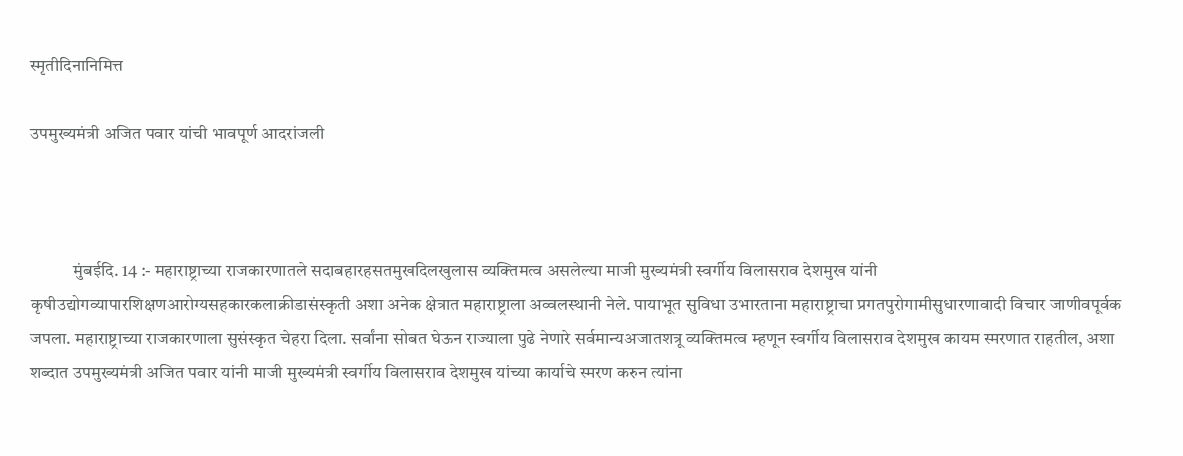स्मृतीदिनानिमित्त

उपमुख्यमंत्री अजित पवार यांची भावपूर्ण आदरांजली



            मुंबईदि. 14 :- महाराष्ट्राच्या राजकारणातले सदाबहारहसतमुखदिलखुलास व्यक्तिमत्व असलेल्या माजी मुख्यमंत्री स्वर्गीय विलासराव देशमुख यांनी कृषीउद्योगव्यापारशिक्षणआरोग्यसहकारकलाक्रीडासंस्कृती अशा अनेक क्षेत्रात महाराष्ट्राला अव्वलस्थानी नेले. पायाभूत सुविधा उभारताना महाराष्ट्राचा प्रगतपुरोगामीसुधारणावादी विचार जाणीवपूर्वक जपला. महाराष्ट्राच्या राजकारणाला सुसंस्कृत चेहरा दिला. सर्वांना सोबत घेऊन राज्याला पुढे नेणारे सर्वमान्यअजातशत्रू व्यक्तिमत्व म्हणून स्वर्गीय विलासराव देशमुख कायम स्मरणात राहतील, अशा शब्दात उपमुख्यमंत्री अजित पवार यांनी माजी मुख्यमंत्री स्वर्गीय विलासराव देशमुख यांच्या कार्याचे स्मरण करुन त्यांना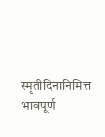स्मृतीदिनानिमित्त भावपूर्ण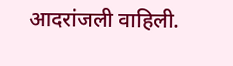आदरांजली वाहिली.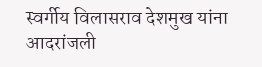स्वर्गीय विलासराव देशमुख यांना आदरांजली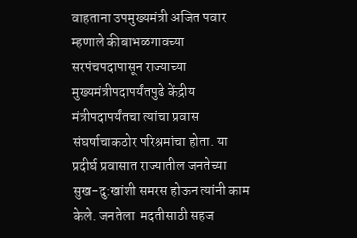वाहताना उपमुख्यमंत्री अजित पवार म्हणाले कीबाभळगावच्या सरपंचपदापासून राज्याच्या मुख्यमंत्रीपदापर्यंतपुढे केंद्रीय मंत्रीपदापर्यंतचा त्यांचा प्रवास संघर्षाचाकठोर परिश्रमांचा होता. या प्रदीर्घ प्रवासात राज्यातील जनतेच्या सुख-दु:खांशी समरस होऊन त्यांनी काम केले. जनतेला  मदतीसाठी सहज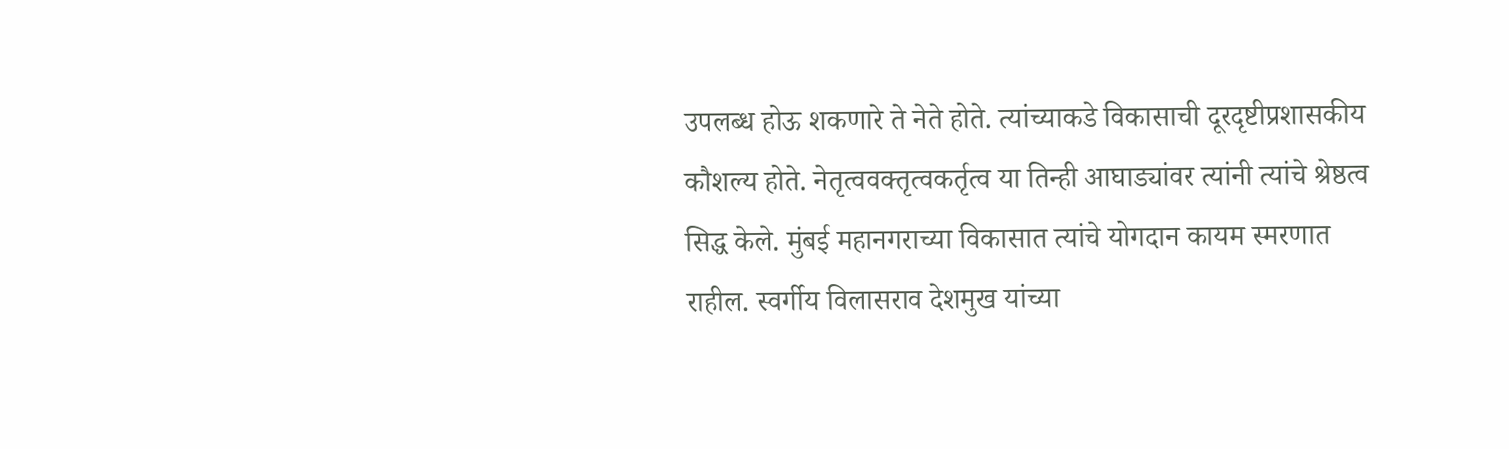उपलब्ध होऊ शकणारे ते नेते होते. त्यांच्याकडे विकासाची दूरदृष्टीप्रशासकीय कौशल्य होते. नेतृत्ववक्तृत्वकर्तृत्व या तिन्ही आघाड्यांवर त्यांनी त्यांचे श्रेष्ठत्व सिद्ध केले. मुंबई महानगराच्या विकासात त्यांचे योगदान कायम स्मरणात राहील. स्वर्गीय विलासराव देशमुख यांच्या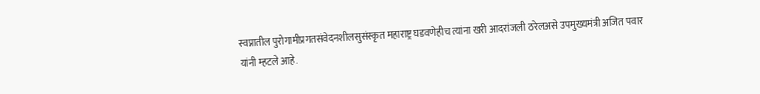स्वप्नातील पुरोगामीप्रगतसंवेदनशीलसुसंस्कृत महाराष्ट्र घडवणेहीच त्यांना खरी आदरांजली ठरेलअसे उपमुख्यमंत्री अजित पवार यांनी म्हटले आहे.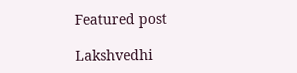Featured post

Lakshvedhi